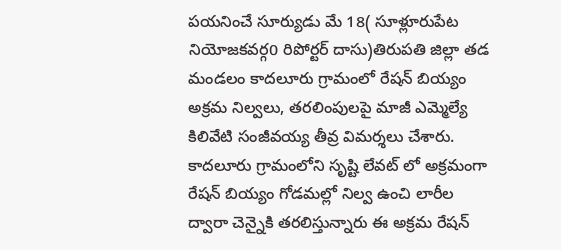పయనించే సూర్యుడు మే 18( సూళ్లూరుపేట నియోజకవర్గ0 రిపోర్టర్ దాసు)తిరుపతి జిల్లా తడ మండలం కాదలూరు గ్రామంలో రేషన్ బియ్యం అక్రమ నిల్వలు, తరలింపులపై మాజీ ఎమ్మెల్యే కిలివేటి సంజీవయ్య తీవ్ర విమర్శలు చేశారు. కాదలూరు గ్రామంలోని సృష్టి లేవట్ లో అక్రమంగా రేషన్ బియ్యం గోడమల్లో నిల్వ ఉంచి లారీల ద్వారా చెన్నైకి తరలిస్తున్నారు ఈ అక్రమ రేషన్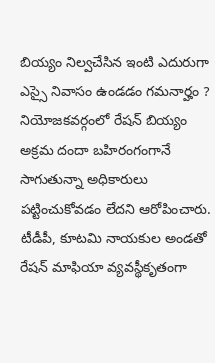బియ్యం నిల్వచేసిన ఇంటి ఎదురుగా ఎస్సై నివాసం ఉండడం గమనార్హం ? నియోజకవర్గంలో రేషన్ బియ్యం అక్రమ దందా బహిరంగంగానే సాగుతున్నా అధికారులు పట్టించుకోవడం లేదని ఆరోపించారు. టీడీపీ, కూటమి నాయకుల అండతో రేషన్ మాఫియా వ్యవస్థీకృతంగా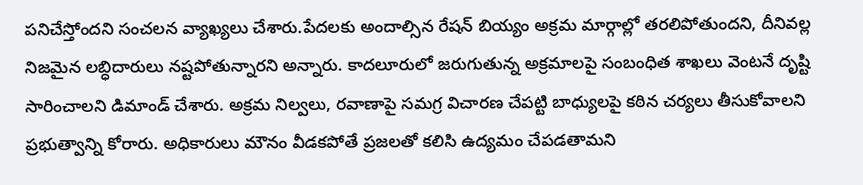పనిచేస్తోందని సంచలన వ్యాఖ్యలు చేశారు.పేదలకు అందాల్సిన రేషన్ బియ్యం అక్రమ మార్గాల్లో తరలిపోతుందని, దీనివల్ల నిజమైన లబ్ధిదారులు నష్టపోతున్నారని అన్నారు. కాదలూరులో జరుగుతున్న అక్రమాలపై సంబంధిత శాఖలు వెంటనే దృష్టి సారించాలని డిమాండ్ చేశారు. అక్రమ నిల్వలు, రవాణాపై సమగ్ర విచారణ చేపట్టి బాధ్యులపై కఠిన చర్యలు తీసుకోవాలని ప్రభుత్వాన్ని కోరారు. అధికారులు మౌనం వీడకపోతే ప్రజలతో కలిసి ఉద్యమం చేపడతామని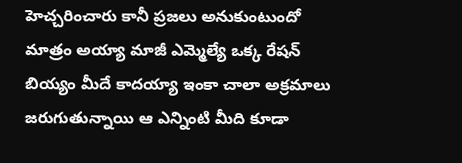హెచ్చరించారు కానీ ప్రజలు అనుకుంటుందో మాత్రం అయ్యా మాజీ ఎమ్మెల్యే ఒక్క రేషన్ బియ్యం మీదే కాదయ్యా ఇంకా చాలా అక్రమాలు జరుగుతున్నాయి ఆ ఎన్నింటి మీది కూడా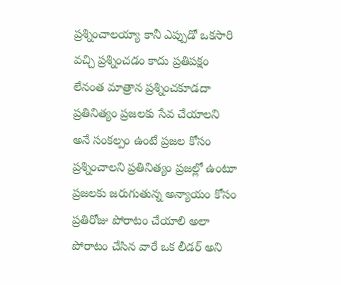ప్రశ్నించాలయ్యా కానీ ఎప్పుడో ఒకసారి వచ్చి ప్రశ్నించడం కాదు ప్రతిపక్షం లేనంత మాత్రాన ప్రశ్నించకూడదా ప్రతినిత్యం ప్రజలకు సేవ చేయాలని అనే సంకల్పం ఉంటే ప్రజల కోసం ప్రశ్నించాలని ప్రతినిత్యం ప్రజల్లో ఉంటూ ప్రజలకు జరుగుతున్న అన్యాయం కోసం ప్రతిరోజు పోరాటం చేయాలి అలా పోరాటం చేసిన వారే ఒక లీడర్ అని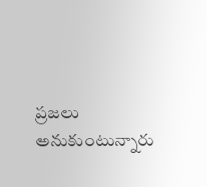ప్రజలు అనుకుంటున్నారు